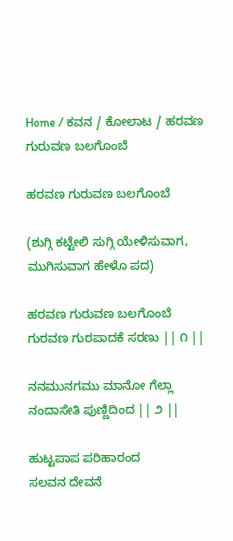Home / ಕವನ / ಕೋಲಾಟ / ಹರವಣ ಗುರುವಣ ಬಲಗೊಂಬೆ

ಹರವಣ ಗುರುವಣ ಬಲಗೊಂಬೆ

(ಶುಗ್ಗಿ ಕಟ್ಟೇಲಿ ಸುಗ್ಗಿ ಯೇಳಿಸುವಾಗ, ಮುಗಿಸುವಾಗ ಹೇಳೊ ಪದ)

ಹರವಣ ಗುರುವಣ ಬಲಗೊಂಬೆ
ಗುರವಣ ಗುರಪಾದಕೆ ಸರಣು || ೧ ||

ನನಮುನಗಮು ಮಾನೋ ಗೆಲ್ಲಾ
ನಂದಾಸೇತಿ ಪುಣ್ಣಿದಿಂದ || ೨ ||

ಹುಟ್ಟಪಾಪ ಪರಿಹಾರಂದ
ಸಲವನ ದೇವನೆ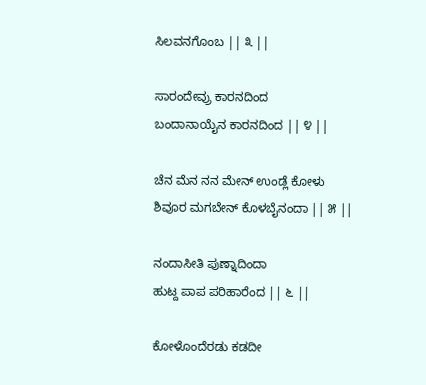ಸಿಲವನಗೊಂಬ || ೩ ||

ಸಾರಂದೇವ್ರು ಕಾರನದಿಂದ
ಬಂದಾನಾಯೈನ ಕಾರನದಿಂದ || ೪ ||

ಚೆನ ಮೆನ ನನ ಮೇನ್ ಉಂಡ್ಲೆ ಕೋಳು
ಶಿವೂರ ಮಗಬೇನ್ ಕೊಳಬೈನಂದಾ || ೫ ||

ನಂದಾಸೀತಿ ಪುಣ್ನಾದಿಂದಾ
ಹುಟ್ದ ಪಾಪ ಪರಿಹಾರೆಂದ || ೬ ||

ಕೋಳೊಂದೆರಡು ಕಡದೀ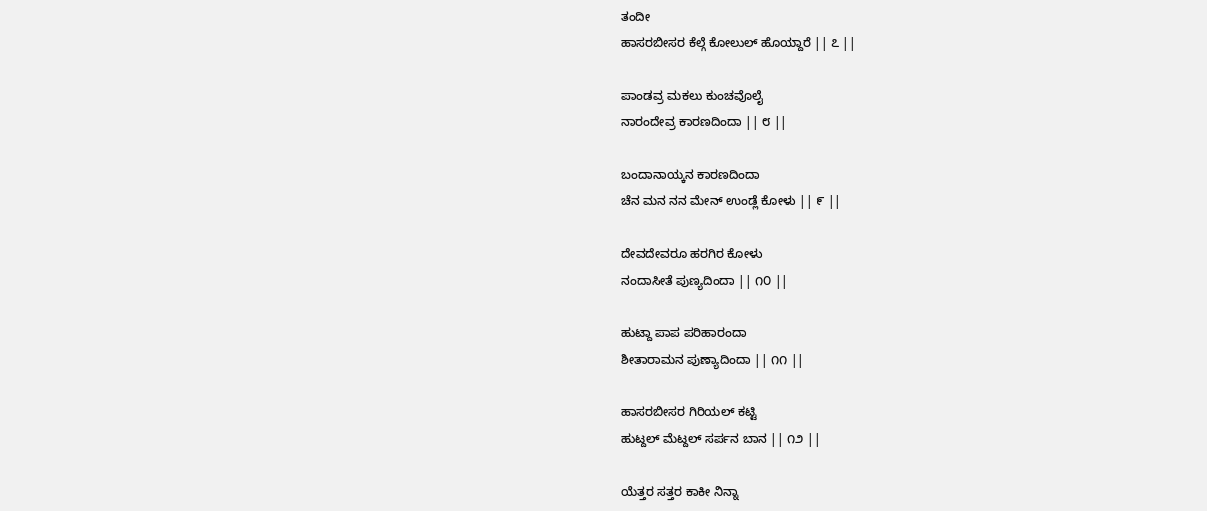ತಂದೀ
ಹಾಸರಬೀಸರ ಕೆಲ್ಗೆ ಕೋಲುಲ್ ಹೊಯ್ದಾರೆ || ೭ ||

ಪಾಂಡವ್ರ ಮಕಲು ಕುಂಚವೊಲೈ
ನಾರಂದೇವ್ರ ಕಾರಣದಿಂದಾ || ೮ ||

ಬಂದಾನಾಯ್ಕನ ಕಾರಣದಿಂದಾ
ಚೆನ ಮನ ನನ ಮೇನ್ ಉಂಡ್ಲೆ ಕೋಳು || ೯ ||

ದೇವದೇವರೂ ಹರಗಿರ ಕೋಳು
ನಂದಾಸೀತೆ ಪುಣ್ಯದಿಂದಾ || ೧೦ ||

ಹುಟ್ದಾ ಪಾಪ ಪರಿಹಾರಂದಾ
ಶೀತಾರಾಮನ ಪುಣ್ಯಾದಿಂದಾ || ೧೧ ||

ಹಾಸರಬೀಸರ ಗಿರಿಯಲ್ ಕಟ್ಟಿ
ಹುಟ್ದಲ್ ಮೆಟ್ದಲ್ ಸರ್ಪನ ಬಾನ || ೧೨ ||

ಯೆತ್ತರ ಸತ್ತರ ಕಾಕೀ ನಿನ್ನಾ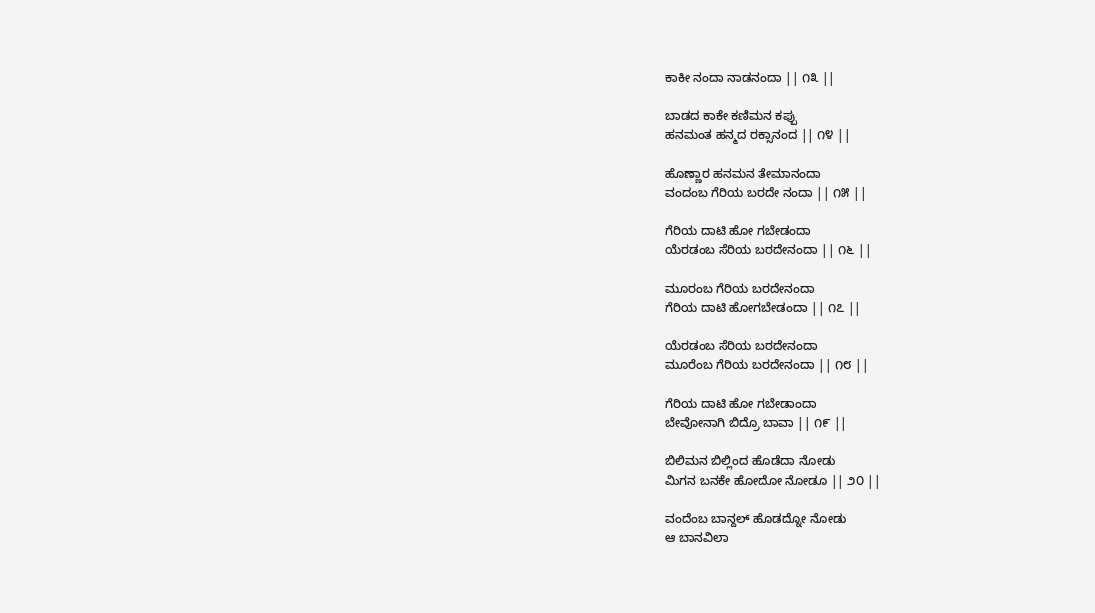ಕಾಕೀ ನಂದಾ ನಾಡನಂದಾ || ೧೩ ||

ಬಾಡದ ಕಾಕೇ ಕಣಿಮನ ಕಪ್ಪು
ಹನಮಂತ ಹನ್ಮದ ರಕ್ಸಾನಂದ || ೧೪ ||

ಹೊಣ್ಣಾರ ಹನಮನ ತೇಮಾನಂದಾ
ವಂದಂಬ ಗೆರಿಯ ಬರದೇ ನಂದಾ || ೧೫ ||

ಗೆರಿಯ ದಾಟಿ ಹೋ ಗಬೇಡಂದಾ
ಯೆರಡಂಬ ಸೆರಿಯ ಬರದೇನಂದಾ || ೧೬ ||

ಮೂರಂಬ ಗೆರಿಯ ಬರದೇನಂದಾ
ಗೆರಿಯ ದಾಟಿ ಹೋಗಬೇಡಂದಾ || ೧೭ ||

ಯೆರಡಂಬ ಸೆರಿಯ ಬರದೇನಂದಾ
ಮೂರೆಂಬ ಗೆರಿಯ ಬರದೇನಂದಾ || ೧೮ ||

ಗೆರಿಯ ದಾಟಿ ಹೋ ಗಬೇಡಾಂದಾ
ಬೇವೋನಾಗಿ ಬಿದ್ರೊ ಬಾವಾ || ೧೯ ||

ಬಿಲಿಮನ ಬಿಲ್ಲಿಂದ ಹೊಡೆದಾ ನೋಡು
ಮಿಗನ ಬನಕೇ ಹೋದೋ ನೋಡೂ || ೨೦ ||

ವಂದೆಂಬ ಬಾನ್ದಲ್ ಹೊಡದ್ನೋ ನೋಡು
ಆ ಬಾನವಿಲಾ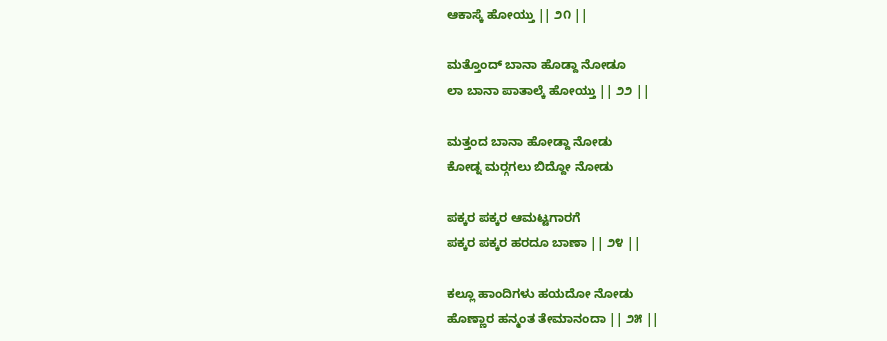ಆಕಾಸ್ಕೆ ಹೋಯ್ತು || ೨೧ ||

ಮತ್ತೊಂದ್ ಬಾನಾ ಹೊಡ್ದಾ ನೋಡೂ
ಲಾ ಬಾನಾ ಪಾತಾಲ್ಕೆ ಹೋಯ್ತು || ೨೨ ||

ಮತ್ತಂದ ಬಾನಾ ಹೋಡ್ದಾ ನೋಡು
ಕೋಡ್ನ ಮರ್‍ಗಗಲು ಬಿದ್ದೋ ನೋಡು

ಪಕ್ಕರ ಪಕ್ಕರ ಆಮಟ್ಟಗಾರಗೆ
ಪಕ್ಕರ ಪಕ್ಕರ ಹರದೂ ಬಾಣಾ || ೨೪ ||

ಕಲ್ಲೂ ಹಾಂದಿಗಳು ಹಯದೋ ನೋಡು
ಹೊಣ್ಣಾರ ಹನ್ಮಂತ ತೇಮಾನಂದಾ || ೨೫ ||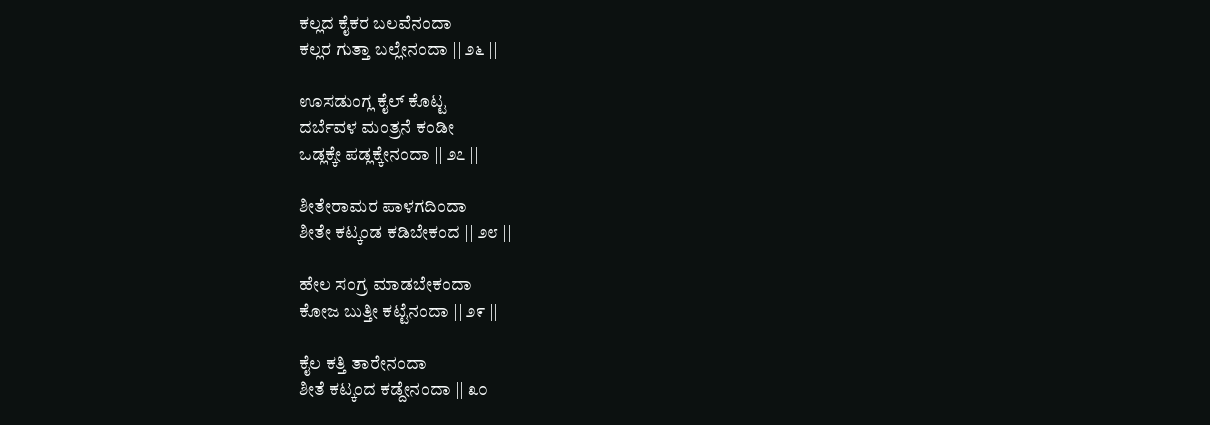ಕಲ್ಲದ ಕೈಕರ ಬಲವೆನಂದಾ
ಕಲ್ಲರ ಗುತ್ತಾ ಬಲ್ಲೇನಂದಾ || ೨೬ ||

ಊಸಡುಂಗ್ಲ ಕೈಲ್ ಕೊಟ್ಟ
ದರ್ಬೆವಳ ಮಂತ್ರನೆ ಕಂಡೀ
ಒಡ್ಲಕ್ಕೇ ಪಡ್ಲಕ್ಕೇನಂದಾ || ೨೭ ||

ಶೀತೇರಾಮರ ಪಾಳಗದಿಂದಾ
ಶೀತೇ ಕಟ್ಕಂಡ ಕಡಿಬೇಕಂದ || ೨೮ ||

ಹೇಲ ಸಂಗ್ರ ಮಾಡಬೇಕಂದಾ
ಕೋಜ ಬುತ್ತೀ ಕಟ್ಟೆನಂದಾ || ೨೯ ||

ಕೈಲ ಕತ್ತಿ ತಾರೇನಂದಾ
ಶೀತೆ ಕಟ್ಕಂದ ಕಡ್ದೇನಂದಾ || ೩೦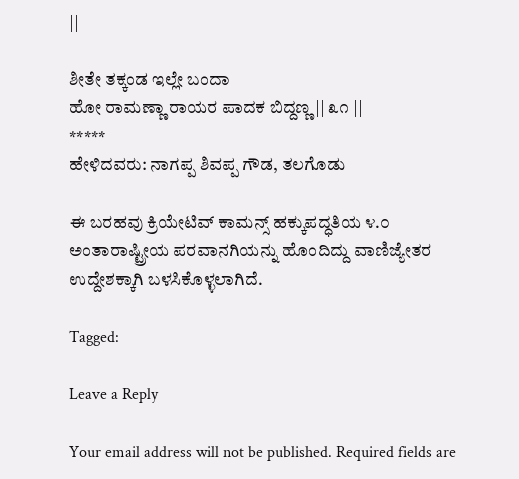||

ಶೀತೇ ತಕ್ಕಂಡ ಇಲ್ಲೇ ಬಂದಾ
ಹೋ ರಾಮಣ್ಣಾ ರಾಯರ ಪಾದಕ ಬಿದ್ದಣ್ಣ || ೩೧ ||
*****
ಹೇಳಿದವರು: ನಾಗಪ್ಪ ಶಿವಪ್ಪ ಗೌಡ, ತಲಗೊಡು

ಈ ಬರಹವು ಕ್ರಿಯೇಟಿವ್ ಕಾಮನ್ಸ್ ಹಕ್ಕುಪದ್ಧತಿಯ ೪.೦ ಅಂತಾರಾಷ್ಟ್ರೀಯ ಪರವಾನಗಿಯನ್ನು ಹೊಂದಿದ್ದು ವಾಣಿಜ್ಯೇತರ ಉದ್ದೇಶಕ್ಕಾಗಿ ಬಳಸಿಕೊಳ್ಳಲಾಗಿದೆ.

Tagged:

Leave a Reply

Your email address will not be published. Required fields are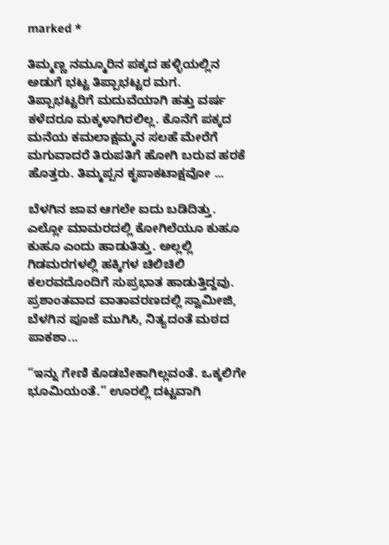marked *

ತಿಮ್ಮಣ್ಣ ನಮ್ಮೂರಿನ ಪಕ್ಕದ ಹಳ್ಳಿಯಲ್ಲಿನ ಅಡುಗೆ ಭಟ್ಟ ತಿಪ್ಪಾಭಟ್ಟರ ಮಗ. ತಿಪ್ಪಾಭಟ್ಟರಿಗೆ ಮದುವೆಯಾಗಿ ಹತ್ತು ವರ್ಷ ಕಳೆದರೂ ಮಕ್ಕಳಾಗಿರಲಿಲ್ಲ. ಕೊನೆಗೆ ಪಕ್ಕದ ಮನೆಯ ಕಮಲಾಕ್ಷಮ್ಮನ ಸಲಹೆ ಮೇರೆಗೆ ಮಗುವಾದರೆ ತಿರುಪತಿಗೆ ಹೋಗಿ ಬರುವ ಹರಕೆ ಹೊತ್ತರು. ತಿಮ್ಮಪ್ಪನ ಕೃಪಾಕಟಾಕ್ಷವೋ ...

ಬೆಳಗಿನ ಜಾವ ಆಗಲೇ ಐದು ಬಡಿದಿತ್ತು. ಎಲ್ಲೋ ಮಾಮರದಲ್ಲಿ ಕೋಗಿಲೆಯೂ ಕುಹೂ ಕುಹೂ ಎಂದು ಹಾಡುತಿತ್ತು. ಅಲ್ಲಲ್ಲಿ ಗಿಡಮರಗಳಲ್ಲಿ ಹಕ್ಕಿಗಳ ಚಿಲಿಚಿಲಿ ಕಲರವದೊಂದಿಗೆ ಸುಪ್ರಭಾತ ಹಾಡುತ್ತಿದ್ದವು. ಪ್ರಶಾಂತವಾದ ವಾತಾವರಣದಲ್ಲಿ ಸ್ವಾಮೀಜಿ, ಬೆಳಗಿನ ಪೂಜೆ ಮುಗಿಸಿ, ನಿತ್ಯದಂತೆ ಮಠದ ಪಾಕಶಾ...

“ಇನ್ನು ಗೇಣಿ ಕೊಡಬೇಕಾಗಿಲ್ಲವಂತೆ. ಒಕ್ಕಲಿಗೇ ಭೂಮಿಯಂತೆ.” ಊರಲ್ಲಿ ದಟ್ಟವಾಗಿ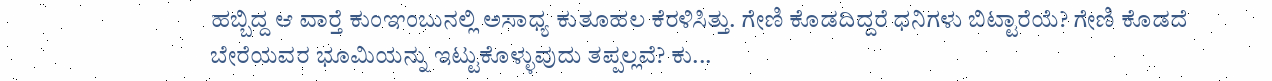ಹಬ್ಬಿದ್ದ ಆ ವಾರ್‍ತೆ ಕುಂಞಂಬುನಲ್ಲಿ ಅಸಾಧ್ಯ ಕುತೂಹಲ ಕೆರಳಿಸಿತ್ತು. ಗೇಣಿ ಕೊಡದಿದ್ದರೆ ಧನಿಗಳು ಬಿಟ್ಟಾರೆಯೆ? ಗೇಣಿ ಕೊಡದೆ ಬೇರೆಯವರ ಭೂಮಿಯನ್ನು ಇಟ್ಟುಕೊಳ್ಳುವುದು ತಪ್ಪಲ್ಲವೆ? ಕು...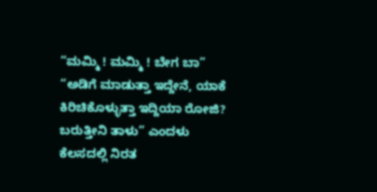“ಮಮ್ಮಿ ! ಮಮ್ಮಿ ! ಬೇಗ ಬಾ” “ಅಡಿಗೆ ಮಾಡುತ್ತಾ ಇದ್ದೇನೆ, ಯಾಕೆ ಕಿರಿಚಿಕೊಳ್ಳುತ್ತಾ ಇದ್ದಿಯಾ ರೋಜಿ? ಬರುತ್ತೀನಿ ತಾಳು” ಎಂದಳು ಕೆಲಸದಲ್ಲಿ ನಿರತ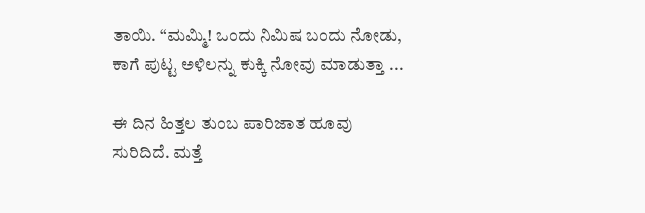ತಾಯಿ. “ಮಮ್ಮಿ! ಒಂದು ನಿಮಿಷ ಬಂದು ನೋಡು, ಕಾಗೆ ಪುಟ್ಟ ಅಳಿಲನ್ನು ಕುಕ್ಕಿ ನೋವು ಮಾಡುತ್ತಾ ...

ಈ ದಿನ ಹಿತ್ತಲ ತುಂಬ ಪಾರಿಜಾತ ಹೂವು ಸುರಿದಿದೆ. ಮತ್ತೆ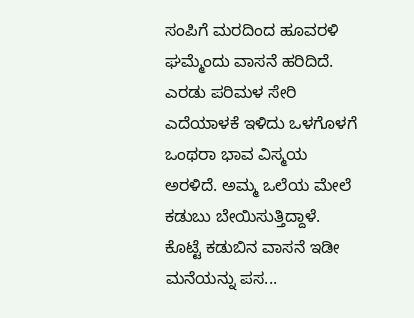ಸಂಪಿಗೆ ಮರದಿಂದ ಹೂವರಳಿ ಘಮ್ಮೆಂದು ವಾಸನೆ ಹರಿದಿದೆ. ಎರಡು ಪರಿಮಳ ಸೇರಿ ಎದೆಯಾಳಕೆ ಇಳಿದು ಒಳಗೊಳಗೆ ಒಂಥರಾ ಭಾವ ವಿಸ್ಮಯ ಅರಳಿದೆ. ಅಮ್ಮ ಒಲೆಯ ಮೇಲೆ ಕಡುಬು ಬೇಯಿಸುತ್ತಿದ್ದಾಳೆ. ಕೊಟ್ಟೆ ಕಡುಬಿನ ವಾಸನೆ ಇಡೀ ಮನೆಯನ್ನು ಪಸ...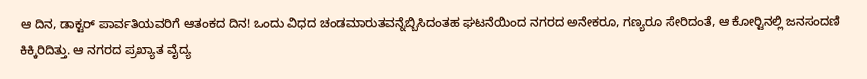ಆ ದಿನ, ಡಾಕ್ಟರ್ ಪಾರ್ವತಿಯವರಿಗೆ ಆತಂಕದ ದಿನ! ಒಂದು ವಿಧದ ಚಂಡಮಾರುತವನ್ನೆಬ್ಬಿಸಿದಂತಹ ಘಟನೆಯಿಂದ ನಗರದ ಅನೇಕರೂ, ಗಣ್ಯರೂ ಸೇರಿದಂತೆ, ಆ ಕೋರ್‍ಟಿನಲ್ಲಿ ಜನಸಂದಣಿ ಕಿಕ್ಕಿರಿದಿತ್ತು. ಆ ನಗರದ ಪ್ರಖ್ಯಾತ ವೈದ್ಯ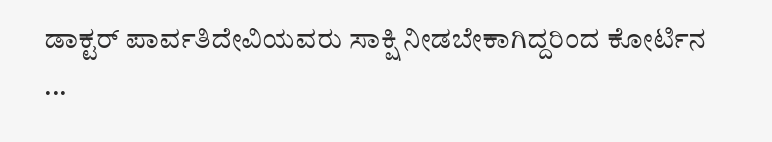ಡಾಕ್ಟರ್ ಪಾರ್ವತಿದೇವಿಯವರು ಸಾಕ್ಷಿ ನೀಡಬೇಕಾಗಿದ್ದರಿಂದ ಕೋರ್ಟಿನ ...